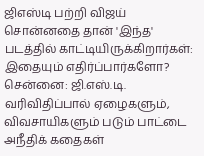ஜிஎஸ்டி பற்றி விஜய் சொன்னதை தான் 'இந்த' படத்தில் காட்டியிருக்கிறார்கள்: இதையும் எதிர்ப்பார்களோ?
சென்னை: ஜி.எஸ்.டி. வரிவிதிப்பால் ஏழைகளும், விவசாயிகளும் படும் பாட்டை அநீதிக் கதைகள்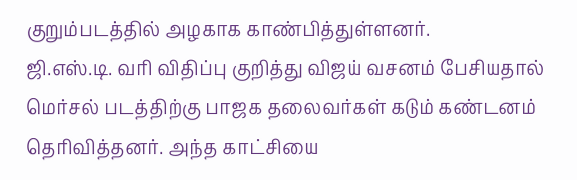குறும்படத்தில் அழகாக காண்பித்துள்ளனர்.
ஜி.எஸ்.டி. வரி விதிப்பு குறித்து விஜய் வசனம் பேசியதால் மெர்சல் படத்திற்கு பாஜக தலைவர்கள் கடும் கண்டனம் தெரிவித்தனர். அந்த காட்சியை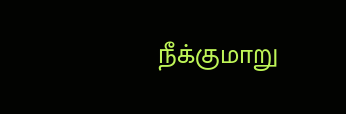நீக்குமாறு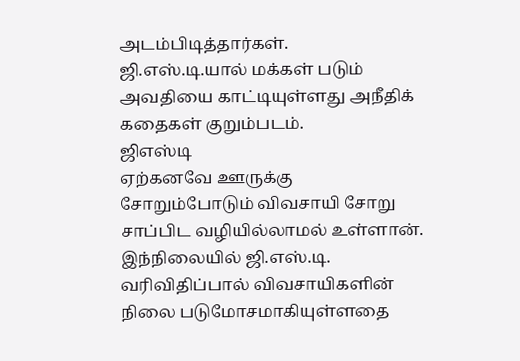அடம்பிடித்தார்கள்.
ஜி.எஸ்.டி.யால் மக்கள் படும் அவதியை காட்டியுள்ளது அநீதிக் கதைகள் குறும்படம்.
ஜிஎஸ்டி
ஏற்கனவே ஊருக்கு சோறும்போடும் விவசாயி சோறு சாப்பிட வழியில்லாமல் உள்ளான். இந்நிலையில் ஜி.எஸ்.டி. வரிவிதிப்பால் விவசாயிகளின் நிலை படுமோசமாகியுள்ளதை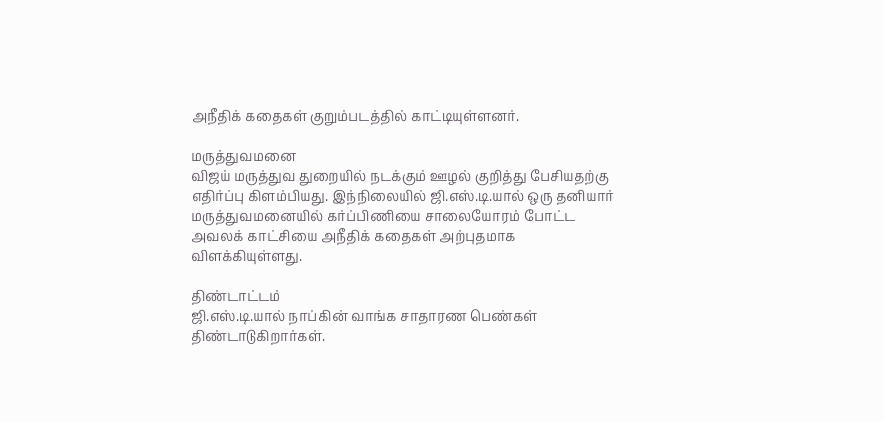அநீதிக் கதைகள் குறும்படத்தில் காட்டியுள்ளனர்.

மருத்துவமனை
விஜய் மருத்துவ துறையில் நடக்கும் ஊழல் குறித்து பேசியதற்கு எதிர்ப்பு கிளம்பியது. இந்நிலையில் ஜி.எஸ்.டி.யால் ஒரு தனியார் மருத்துவமனையில் கர்ப்பிணியை சாலையோரம் போட்ட அவலக் காட்சியை அநீதிக் கதைகள் அற்புதமாக விளக்கியுள்ளது.

திண்டாட்டம்
ஜி.எஸ்.டி.யால் நாப்கின் வாங்க சாதாரண பெண்கள் திண்டாடுகிறார்கள்.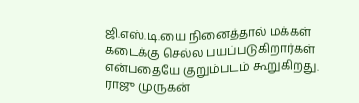ஜி.எஸ்.டி.யை நினைத்தால் மக்கள் கடைக்கு செல்ல பயப்படுகிறார்கள் என்பதையே குறும்படம் கூறுகிறது.
ராஜு முருகன்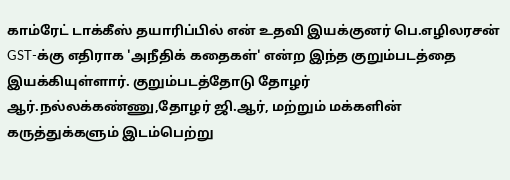காம்ரேட் டாக்கீஸ் தயாரிப்பில் என் உதவி இயக்குனர் பெ.எழிலரசன் GST-க்கு எதிராக 'அநீதிக் கதைகள்' என்ற இந்த குறும்படத்தை இயக்கியுள்ளார். குறும்படத்தோடு தோழர் ஆர்.நல்லக்கண்ணு,தோழர் ஜி.ஆர், மற்றும் மக்களின் கருத்துக்களும் இடம்பெற்று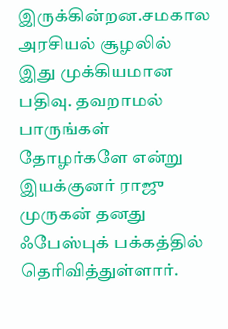இருக்கின்றன.சமகால அரசியல் சூழலில் இது முக்கியமான பதிவு. தவறாமல் பாருங்கள் தோழர்களே என்று இயக்குனர் ராஜு முருகன் தனது ஃபேஸ்புக் பக்கத்தில் தெரிவித்துள்ளார்.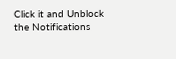Click it and Unblock the Notifications